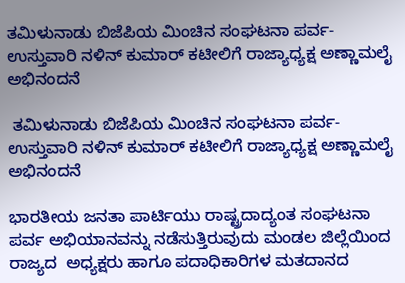ತಮಿಳುನಾಡು ಬಿಜೆಪಿಯ ಮಿಂಚಿನ ಸಂಘಟನಾ ಪರ್ವ-ಉಸ್ತುವಾರಿ ನಳಿನ್ ಕುಮಾರ್ ಕಟೀಲಿಗೆ ರಾಜ್ಯಾಧ್ಯಕ್ಷ ಅಣ್ಣಾಮಲೈ ಅಭಿನಂದನೆ

 ತಮಿಳುನಾಡು ಬಿಜೆಪಿಯ ಮಿಂಚಿನ ಸಂಘಟನಾ ಪರ್ವ-ಉಸ್ತುವಾರಿ ನಳಿನ್ ಕುಮಾರ್ ಕಟೀಲಿಗೆ ರಾಜ್ಯಾಧ್ಯಕ್ಷ ಅಣ್ಣಾಮಲೈ ಅಭಿನಂದನೆ

ಭಾರತೀಯ ಜನತಾ ಪಾರ್ಟಿಯು ರಾಷ್ಟ್ರದಾದ್ಯಂತ ಸಂಘಟನಾ ಪರ್ವ ಅಭಿಯಾನವನ್ನು ನಡೆಸುತ್ತಿರುವುದು ಮಂಡಲ ಜಿಲ್ಲೆಯಿಂದ ರಾಜ್ಯದ  ಅಧ್ಯಕ್ಷರು ಹಾಗೂ ಪದಾಧಿಕಾರಿಗಳ ಮತದಾನದ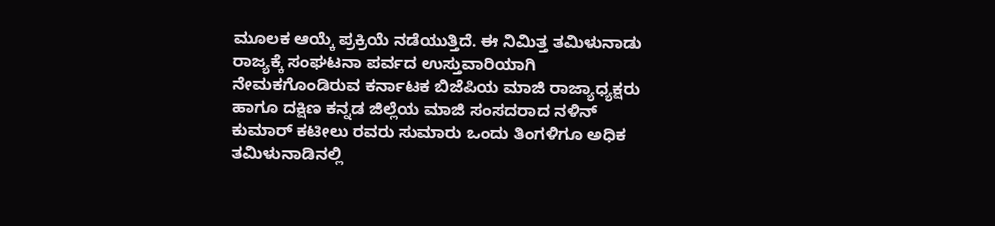ಮೂಲಕ ಆಯ್ಕೆ ಪ್ರಕ್ರಿಯೆ ನಡೆಯುತ್ತಿದೆ. ಈ ನಿಮಿತ್ತ ತಮಿಳುನಾಡು ರಾಜ್ಯಕ್ಕೆ ಸಂಘಟನಾ ಪರ್ವದ ಉಸ್ತುವಾರಿಯಾಗಿ ನೇಮಕಗೊಂಡಿರುವ ಕರ್ನಾಟಕ ಬಿಜೆಪಿಯ ಮಾಜಿ ರಾಜ್ಯಾಧ್ಯಕ್ಷರು ಹಾಗೂ ದಕ್ಷಿಣ ಕನ್ನಡ ಜಿಲ್ಲೆಯ ಮಾಜಿ ಸಂಸದರಾದ ನಳಿನ್ ಕುಮಾರ್ ಕಟೀಲು ರವರು ಸುಮಾರು ಒಂದು ತಿಂಗಳಿಗೂ ಅಧಿಕ ತಮಿಳುನಾಡಿನಲ್ಲಿ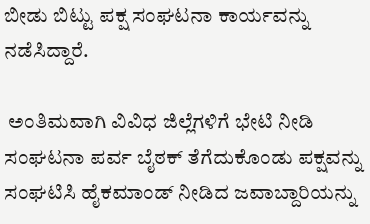ಬೀಡು ಬಿಟ್ಟು ಪಕ್ಷ ಸಂಘಟನಾ ಕಾರ್ಯವನ್ನು ನಡೆಸಿದ್ದಾರೆ.

 ಅಂತಿಮವಾಗಿ ವಿವಿಧ ಜಿಲ್ಲೆಗಳಿಗೆ ಭೇಟಿ ನೀಡಿ ಸಂಘಟನಾ ಪರ್ವ ಬೈಠಕ್ ತೆಗೆದುಕೊಂಡು ಪಕ್ಷವನ್ನು ಸಂಘಟಿಸಿ ಹೈಕಮಾಂಡ್ ನೀಡಿದ ಜವಾಬ್ದಾರಿಯನ್ನು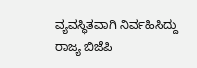ವ್ಯವಸ್ಥಿತವಾಗಿ ನಿರ್ವಹಿಸಿದ್ದು ರಾಜ್ಯ ಬಿಜೆಪಿ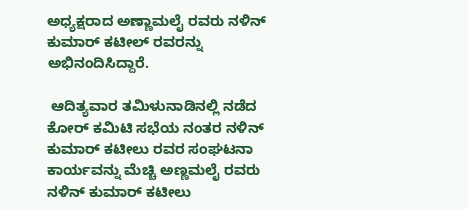ಅಧ್ಯಕ್ಷರಾದ ಅಣ್ಣಾಮಲೈ ರವರು ನಳಿನ್ ಕುಮಾರ್ ಕಟೀಲ್ ರವರನ್ನು ಅಭಿನಂದಿಸಿದ್ದಾರೆ.

 ಆದಿತ್ಯವಾರ ತಮಿಳುನಾಡಿನಲ್ಲಿ ನಡೆದ ಕೋರ್ ಕಮಿಟಿ ಸಭೆಯ ನಂತರ ನಳಿನ್ ಕುಮಾರ್ ಕಟೀಲು ರವರ ಸಂಘಟನಾ ಕಾರ್ಯವನ್ನು ಮೆಚ್ಚಿ ಅಣ್ಣಮಲೈ ರವರು ನಳಿನ್ ಕುಮಾರ್ ಕಟೀಲು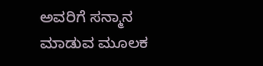ಅವರಿಗೆ ಸನ್ಮಾನ ಮಾಡುವ ಮೂಲಕ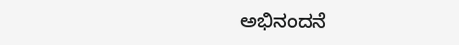ಅಭಿನಂದನೆ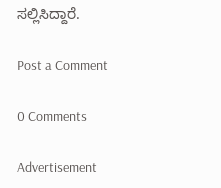ಸಲ್ಲಿಸಿದ್ದಾರೆ.

Post a Comment

0 Comments

Advertisement